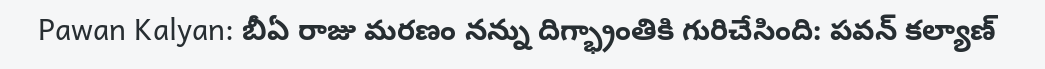Pawan Kalyan: బీఏ రాజు మరణం నన్ను దిగ్భ్రాంతికి గురిచేసింది: పవన్ కల్యాణ్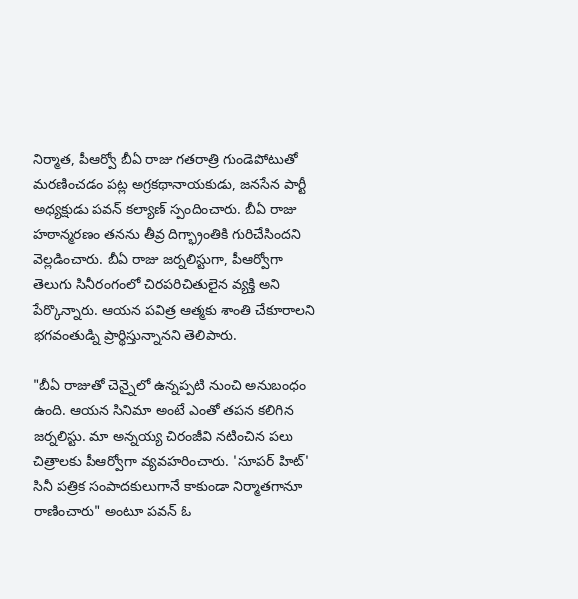నిర్మాత, పీఆర్వో బీఏ రాజు గతరాత్రి గుండెపోటుతో మరణించడం పట్ల అగ్రకథానాయకుడు, జనసేన పార్టీ అధ్యక్షుడు పవన్ కల్యాణ్ స్పందించారు. బీఏ రాజు హఠాన్మరణం తనను తీవ్ర దిగ్భ్రాంతికి గురిచేసిందని వెల్లడించారు. బీఏ రాజు జర్నలిస్టుగా, పీఆర్వోగా తెలుగు సినీరంగంలో చిరపరిచితులైన వ్యక్తి అని పేర్కొన్నారు. ఆయన పవిత్ర ఆత్మకు శాంతి చేకూరాలని భగవంతుడ్ని ప్రార్థిస్తున్నానని తెలిపారు.

"బీఏ రాజుతో చెన్నైలో ఉన్నప్పటి నుంచి అనుబంధం ఉంది. ఆయన సినిమా అంటే ఎంతో తపన కలిగిన జర్నలిస్టు. మా అన్నయ్య చిరంజీవి నటించిన పలు చిత్రాలకు పీఆర్వోగా వ్యవహరించారు. 'సూపర్ హిట్' సినీ పత్రిక సంపాదకులుగానే కాకుండా నిర్మాతగానూ రాణించారు" అంటూ పవన్ ఓ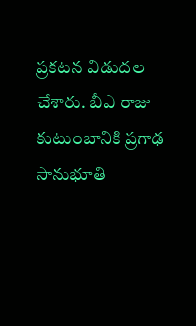ప్రకటన విడుదల చేశారు. బీఎ రాజు కుటుంబానికి ప్రగాఢ సానుభూతి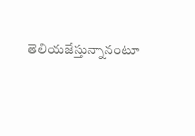తెలియజేస్తున్నానంటూ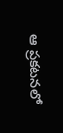ఆ ప్రకటనలో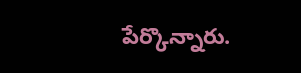పేర్కొన్నారు.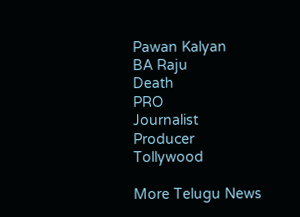Pawan Kalyan
BA Raju
Death
PRO
Journalist
Producer
Tollywood

More Telugu News